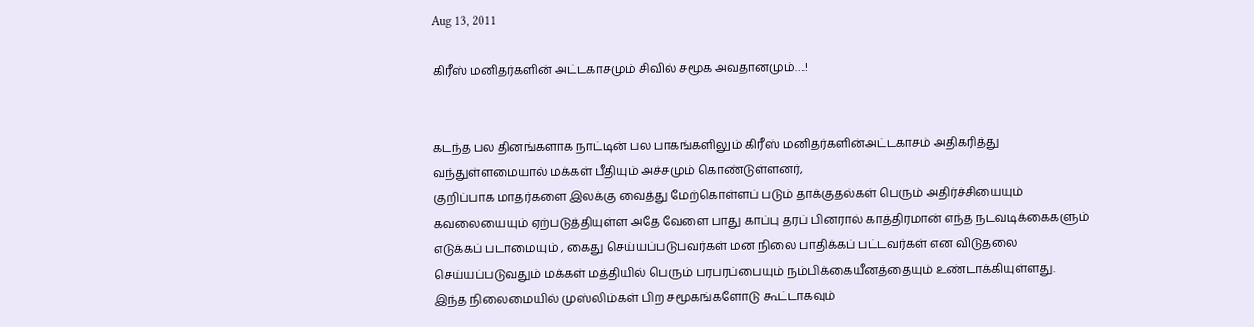Aug 13, 2011

கிரீஸ் மனிதர்களின் அட்டகாசமும் சிவில் சமூக அவதானமும்….!


கடந்த பல தினங்களாக நாட்டின் பல பாகங்களிலும் கிரீஸ் மனிதர்களின்அட்டகாசம் அதிகரித்து வந்துள்ளமையால் மக்கள் பீதியும் அச்சமும் கொண்டுள்ளனர்,
குறிப்பாக மாதர்களை இலக்கு வைத்து மேற்கொள்ளப் படும் தாக்குதல்கள் பெரும் அதிர்ச்சியையும் கவலையையும் ஏற்படுத்தியுள்ள அதே வேளை பாது காப்பு தரப் பினரால் காத்திரமான் எந்த நடவடிக்கைகளும் எடுக்கப் படாமையும் , கைது செய்யப்படுபவர்கள் மன நிலை பாதிக்கப் பட்டவர்கள் என விடுதலை செய்யப்படுவதும் மக்கள் மத்தியில் பெரும் பரபரப்பையும் நம்பிக்கையீனத்தையும் உண்டாக்கியுள்ளது.
இந்த நிலைமையில் முஸ்லிம்கள் பிற சமூகங்களோடு கூட்டாகவும்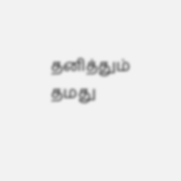தனித்தும் தமது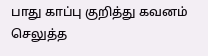பாது காப்பு குறித்து கவனம் செலுத்த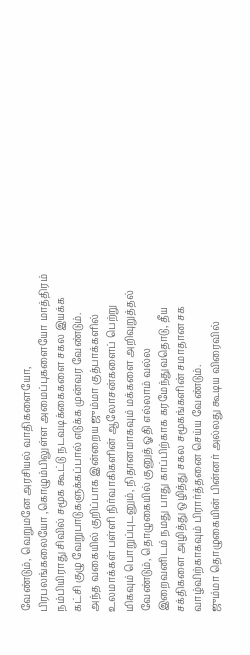வேண்டும், வெறுமனே அரசியல் வாதிகளையோ, பிரபலங்கலையோ ,கொழும்பிலுள்ள அமைப்புகளையோ மாத்திரம் நம்பியிராது சிவில் சமூக கூட்டு நடவடிக்கைகளை சகல இயக்க கட்சி குழு வேறுபாடுகளுக்கப்பால் எடுக்க முன்வர வேண்டும்.
அந்த வகையில் குறிப்பாக இன்றைய ஜும்மா குத்பாக்களில் உலமாக்கள் பள்ளி நிர்வாகிகளின் ஆலோசன்களைப் பெற்று மிகவும் பொறுப்புடனும், நிதானமாகவும் மக்களை அறிவுறுத்தல் வேண்டும், தொழுகையில் குனுத் ஓதி எல்லாம் வல்ல இறைவனிடம் நமது பாது காப்பிற்காக கரமேந்துவதொடு, தீய சக்திகளை அழித்து ஒழித்து சகல சமூகங்களின் சமாதான சக வாழ்விற்காகவும் பிரார்த்தனை செய்ய வேண்டும்.
ஜும்மா தொழுகையின் பின்னர் அல்லது கூடிய விரைவில்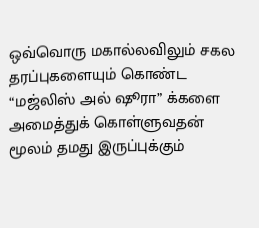ஒவ்வொரு மகால்லவிலும் சகல தரப்புகளையும் கொண்ட “மஜ்லிஸ் அல் ஷூரா” க்களை அமைத்துக் கொள்ளுவதன் மூலம் தமது இருப்புக்கும்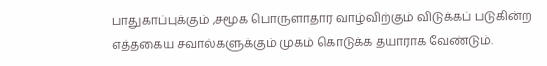பாதுகாப்புக்கும் ,சமூக பொருளாதார வாழ்விற்கும் விடுக்கப் படுகின்ற எத்தகைய சவால்களுக்கும் முகம் கொடுக்க தயாராக வேண்டும்.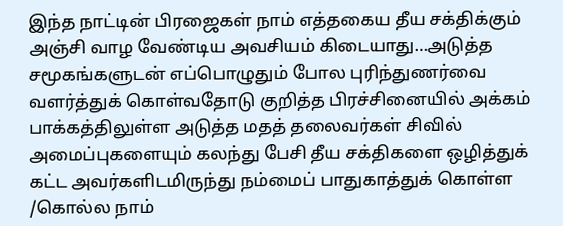இந்த நாட்டின் பிரஜைகள் நாம் எத்தகைய தீய சக்திக்கும் அஞ்சி வாழ வேண்டிய அவசியம் கிடையாது…அடுத்த சமூகங்களுடன் எப்பொழுதும் போல புரிந்துணர்வை வளர்த்துக் கொள்வதோடு குறித்த பிரச்சினையில் அக்கம் பாக்கத்திலுள்ள அடுத்த மதத் தலைவர்கள் சிவில் அமைப்புகளையும் கலந்து பேசி தீய சக்திகளை ஒழித்துக் கட்ட அவர்களிடமிருந்து நம்மைப் பாதுகாத்துக் கொள்ள /கொல்ல நாம்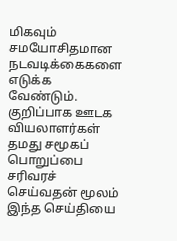மிகவும் சமயோசிதமான நடவடிக்கைகளை எடுக்க வேண்டும்.
குறிப்பாக ஊடக வியலாளர்கள் தமது சமூகப் பொறுப்பை சரிவரச் செய்வதன் மூலம் இந்த செய்தியை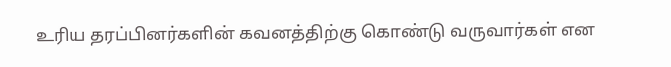உரிய தரப்பினர்களின் கவனத்திற்கு கொண்டு வருவார்கள் என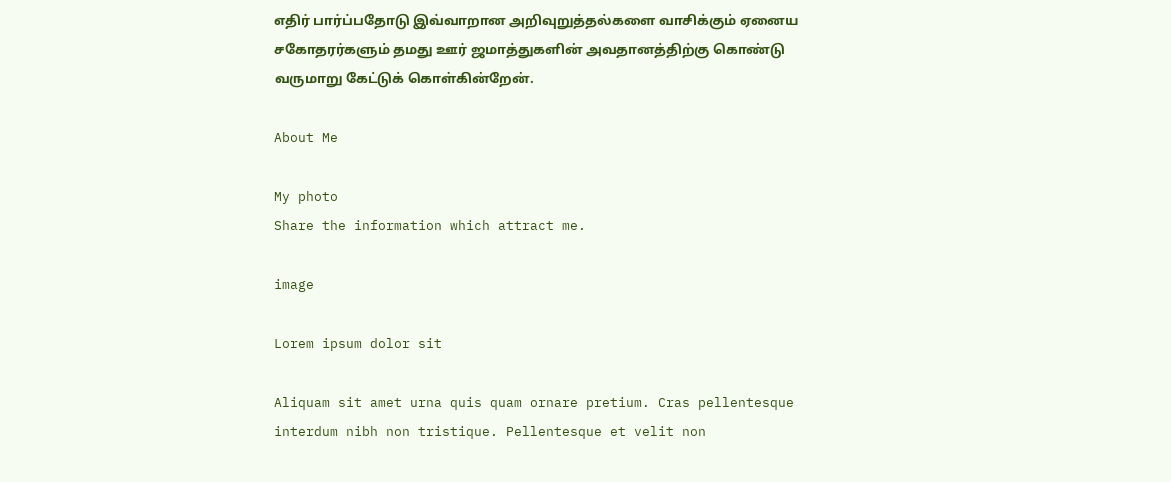எதிர் பார்ப்பதோடு இவ்வாறான அறிவுறுத்தல்களை வாசிக்கும் ஏனைய சகோதரர்களும் தமது ஊர் ஜமாத்துகளின் அவதானத்திற்கு கொண்டு வருமாறு கேட்டுக் கொள்கின்றேன்.

About Me

My photo
Share the information which attract me.

image

Lorem ipsum dolor sit

Aliquam sit amet urna quis quam ornare pretium. Cras pellentesque interdum nibh non tristique. Pellentesque et velit non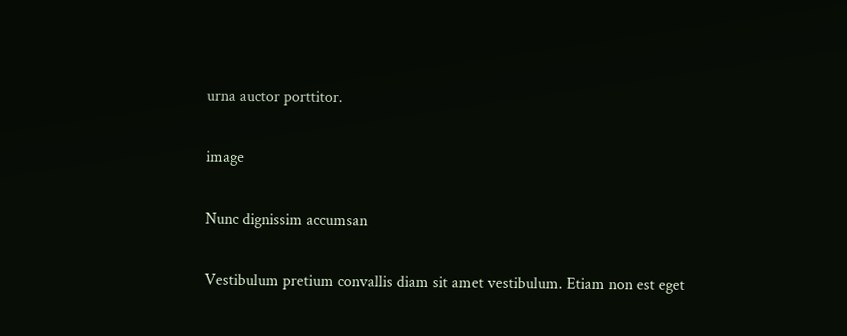urna auctor porttitor.

image

Nunc dignissim accumsan

Vestibulum pretium convallis diam sit amet vestibulum. Etiam non est eget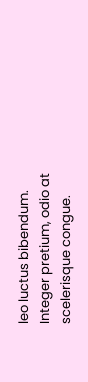leo luctus bibendum. Integer pretium, odio at scelerisque congue.